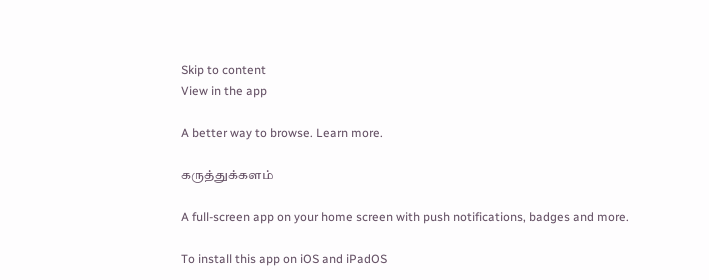Skip to content
View in the app

A better way to browse. Learn more.

கருத்துக்களம்

A full-screen app on your home screen with push notifications, badges and more.

To install this app on iOS and iPadOS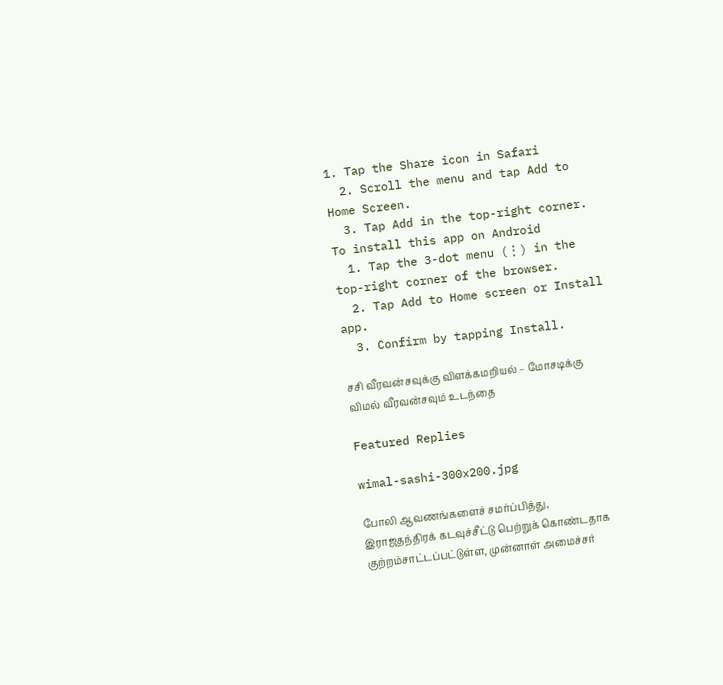1. Tap the Share icon in Safari
  2. Scroll the menu and tap Add to Home Screen.
  3. Tap Add in the top-right corner.
To install this app on Android
  1. Tap the 3-dot menu (⋮) in the top-right corner of the browser.
  2. Tap Add to Home screen or Install app.
  3. Confirm by tapping Install.

சசி வீரவன்சவுக்கு விளக்கமறியல் – மோசடிக்கு விமல் வீரவன்சவும் உடந்தை

Featured Replies

wimal-sashi-300x200.jpg

போலி ஆவணங்களைச் சமர்ப்பித்து, இராஜதந்திரக் கடவுச்சீட்டு பெற்றுக் கொண்டதாக குற்றம்சாட்டப்பட்டுள்ள, முன்னாள் அமைச்சர்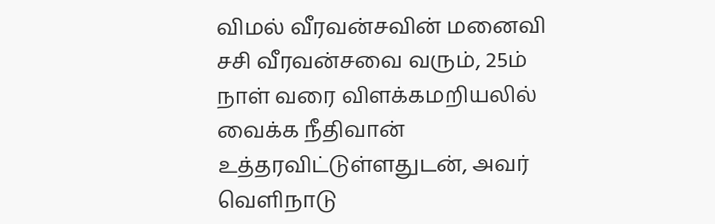விமல் வீரவன்சவின் மனைவி சசி வீரவன்சவை வரும், 25ம் நாள் வரை விளக்கமறியலில் வைக்க நீதிவான் உத்தரவிட்டுள்ளதுடன், அவர் வெளிநாடு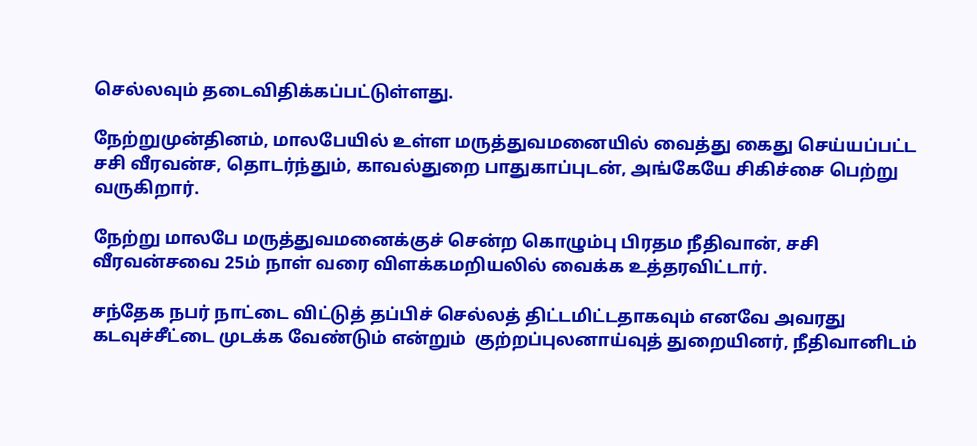செல்லவும் தடைவிதிக்கப்பட்டுள்ளது.

நேற்றுமுன்தினம், மாலபேயில் உள்ள மருத்துவமனையில் வைத்து கைது செய்யப்பட்ட சசி வீரவன்ச, தொடர்ந்தும், காவல்துறை பாதுகாப்புடன், அங்கேயே சிகிச்சை பெற்று வருகிறார்.

நேற்று மாலபே மருத்துவமனைக்குச் சென்ற கொழும்பு பிரதம நீதிவான், சசி வீரவன்சவை 25ம் நாள் வரை விளக்கமறியலில் வைக்க உத்தரவிட்டார்.

சந்தேக நபர் நாட்டை விட்டுத் தப்பிச் செல்லத் திட்டமிட்டதாகவும் எனவே அவரது கடவுச்சீட்டை முடக்க வேண்டும் என்றும்  குற்றப்புலனாய்வுத் துறையினர், நீதிவானிடம்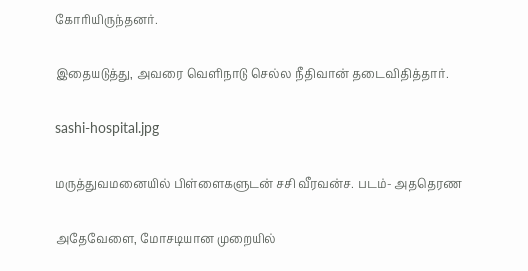கோரியிருந்தனர்.

இதையடுத்து, அவரை வெளிநாடு செல்ல நீதிவான் தடைவிதித்தார்.

sashi-hospital.jpg

மருத்துவமனையில் பிள்ளைகளுடன் சசி வீரவன்ச. படம்- அததெரண

அதேவேளை, மோசடியான முறையில்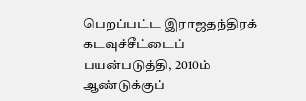பெறப்பட்ட இராஜதந்திரக் கடவுச்சீட்டைப் பயன்படுத்தி, 2010ம் ஆண்டுக்குப்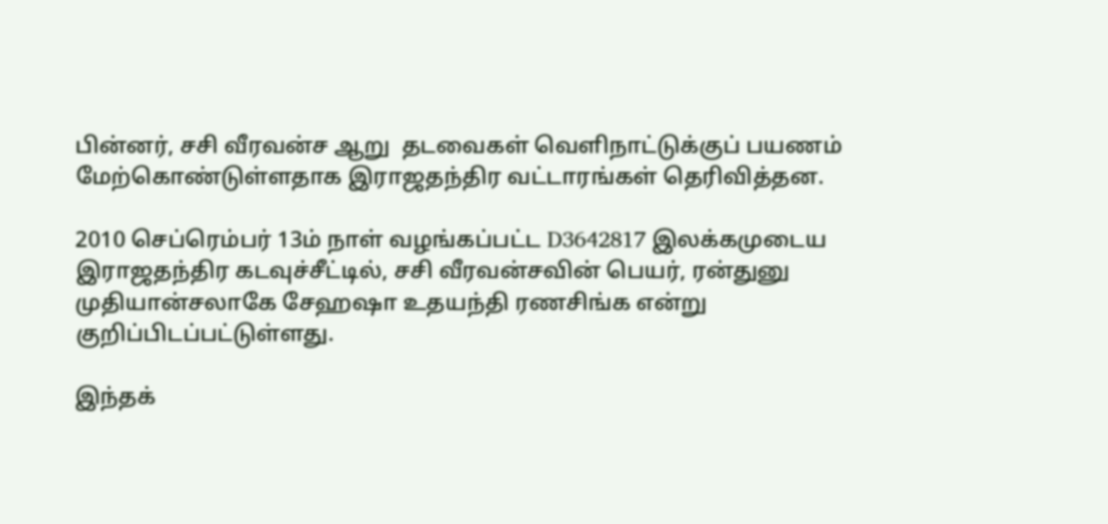பின்னர், சசி வீரவன்ச ஆறு  தடவைகள் வெளிநாட்டுக்குப் பயணம் மேற்கொண்டுள்ளதாக இராஜதந்திர வட்டாரங்கள் தெரிவித்தன.

2010 செப்ரெம்பர் 13ம் நாள் வழங்கப்பட்ட D3642817 இலக்கமுடைய இராஜதந்திர கடவுச்சீட்டில், சசி வீரவன்சவின் பெயர், ரன்துனு முதியான்சலாகே சேஹஷா உதயந்தி ரணசிங்க என்று குறிப்பிடப்பட்டுள்ளது.

இந்தக்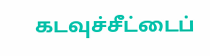கடவுச்சீட்டைப்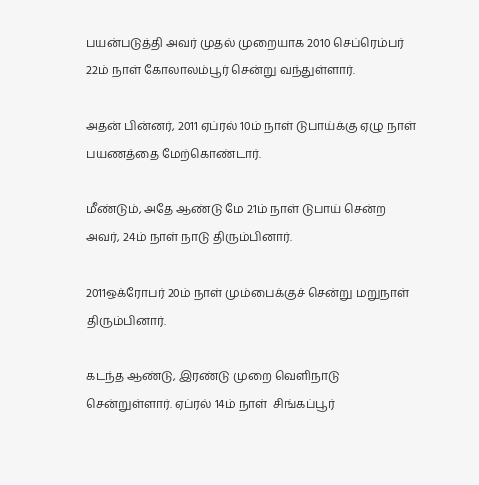பயன்படுத்தி அவர் முதல் முறையாக 2010 செப்ரெம்பர் 22ம் நாள் கோலாலம்பூர் சென்று வந்துள்ளார்.

அதன் பின்னர், 2011 ஏப்ரல் 10ம் நாள் டுபாய்க்கு ஏழு நாள் பயணத்தை மேற்கொண்டார்.

மீண்டும், அதே ஆண்டு மே 21ம் நாள் டுபாய் சென்ற அவர், 24ம் நாள் நாடு திரும்பினார்.

2011ஒக்ரோபர் 20ம் நாள் மும்பைக்குச் சென்று மறுநாள் திரும்பினார்.

கடந்த ஆண்டு, இரண்டு முறை வெளிநாடு சென்றுள்ளார். ஏப்ரல் 14ம் நாள்  சிங்கப்பூர்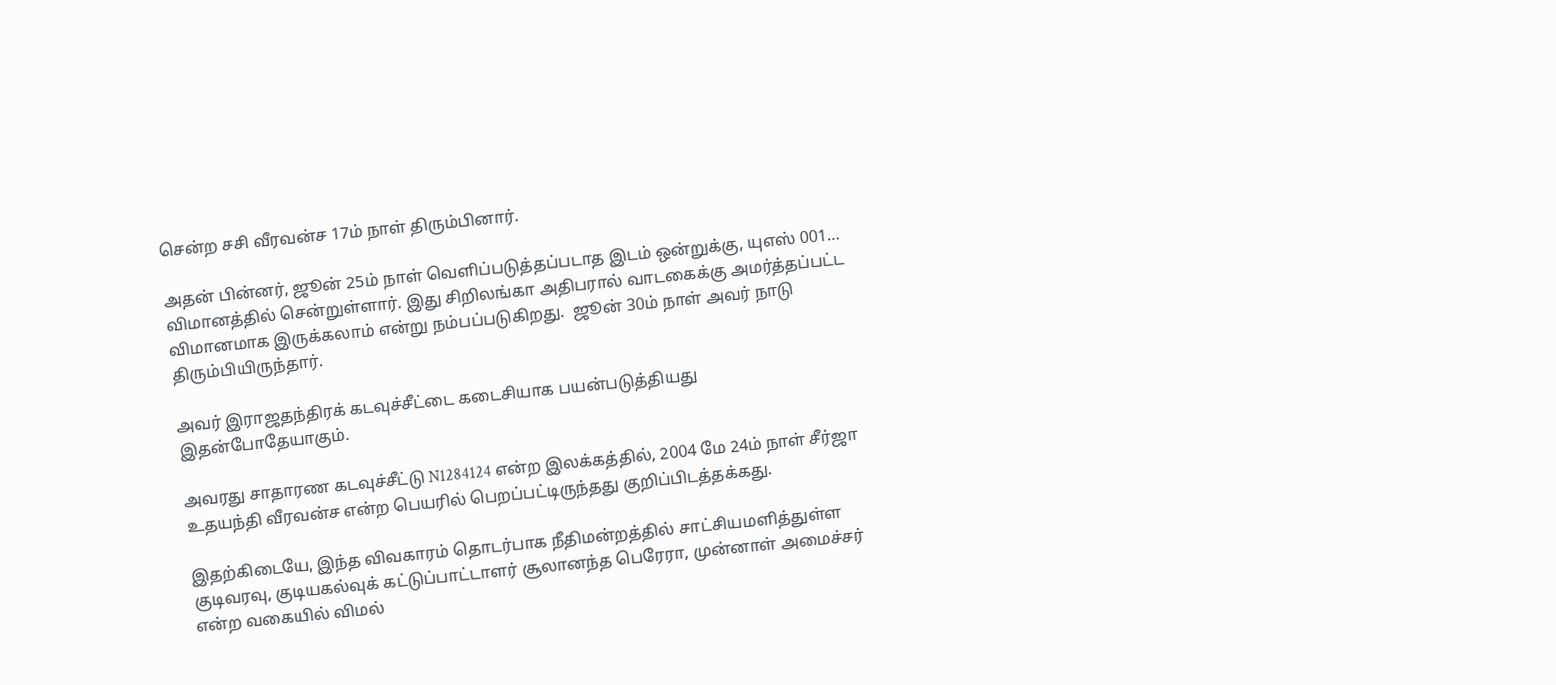சென்ற சசி வீரவன்ச 17ம் நாள் திரும்பினார்.

அதன் பின்னர், ஜூன் 25ம் நாள் வெளிப்படுத்தப்படாத இடம் ஒன்றுக்கு, யுஎஸ் 001… விமானத்தில் சென்றுள்ளார். இது சிறிலங்கா அதிபரால் வாடகைக்கு அமர்த்தப்பட்ட விமானமாக இருக்கலாம் என்று நம்பப்படுகிறது.  ஜூன் 30ம் நாள் அவர் நாடு திரும்பியிருந்தார்.

அவர் இராஜதந்திரக் கடவுச்சீட்டை கடைசியாக பயன்படுத்தியது இதன்போதேயாகும்.

அவரது சாதாரண கடவுச்சீட்டு N1284124 என்ற இலக்கத்தில், 2004 மே 24ம் நாள் சீர்ஜா உதயந்தி வீரவன்ச என்ற பெயரில் பெறப்பட்டிருந்தது குறிப்பிடத்தக்கது.

இதற்கிடையே, இந்த விவகாரம் தொடர்பாக நீதிமன்றத்தில் சாட்சியமளித்துள்ள குடிவரவு, குடியகல்வுக் கட்டுப்பாட்டாளர் சூலானந்த பெரேரா, முன்னாள் அமைச்சர் என்ற வகையில் விமல்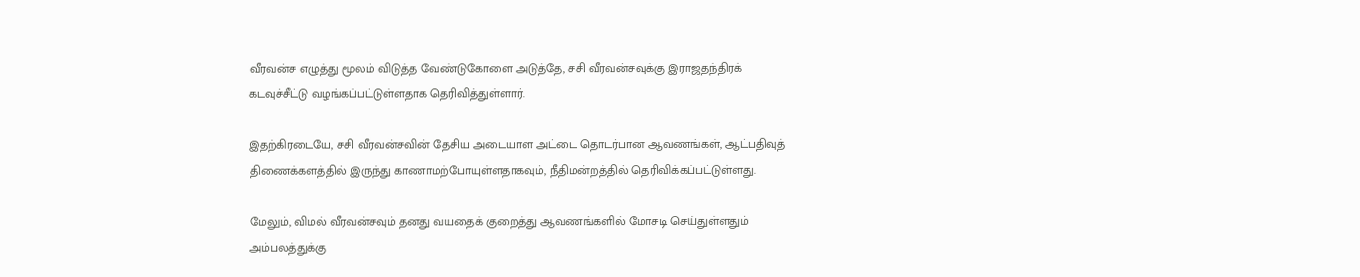வீரவன்ச எழுத்து மூலம் விடுத்த வேண்டுகோளை அடுத்தே, சசி வீரவன்சவுக்கு இராஜதந்திரக் கடவுச்சீட்டு வழங்கப்பட்டுள்ளதாக தெரிவித்துள்ளார்.

இதற்கிரடையே, சசி வீரவன்சவின் தேசிய அடையாள அட்டை தொடர்பான ஆவணங்கள், ஆட்பதிவுத் திணைக்களத்தில் இருந்து காணாமற்போயுள்ளதாகவும், நீதிமன்றத்தில் தெரிவிக்கப்பட்டுள்ளது.

மேலும், விமல் வீரவன்சவும் தனது வயதைக் குறைத்து ஆவணங்களில் மோசடி செய்துள்ளதும் அம்பலத்துக்கு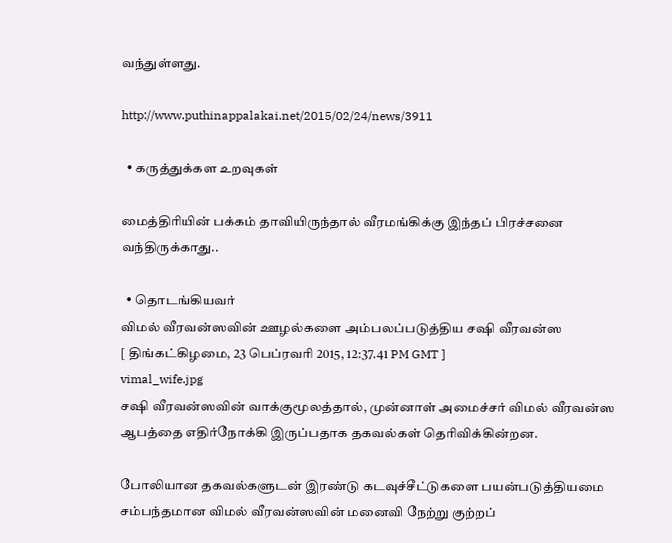வந்துள்ளது.

http://www.puthinappalakai.net/2015/02/24/news/3911

  • கருத்துக்கள உறவுகள்

மைத்திரியின் பக்கம் தாவியிருந்தால் வீரமங்கிக்கு இந்தப் பிரச்சனை வந்திருக்காது..

  • தொடங்கியவர்
விமல் வீரவன்ஸவின் ஊழல்களை அம்பலப்படுத்திய சஷி வீரவன்ஸ
[ திங்கட்கிழமை, 23 பெப்ரவரி 2015, 12:37.41 PM GMT ]
vimal_wife.jpg
சஷி வீரவன்ஸவின் வாக்குமூலத்தால், முன்னாள் அமைச்சர் விமல் வீரவன்ஸ ஆபத்தை எதிர்நோக்கி இருப்பதாக தகவல்கள் தெரிவிக்கின்றன.

போலியான தகவல்களுடன் இரண்டு கடவுச்சீட்டுகளை பயன்படுத்தியமை சம்பந்தமான விமல் வீரவன்ஸவின் மனைவி நேற்று குற்றப்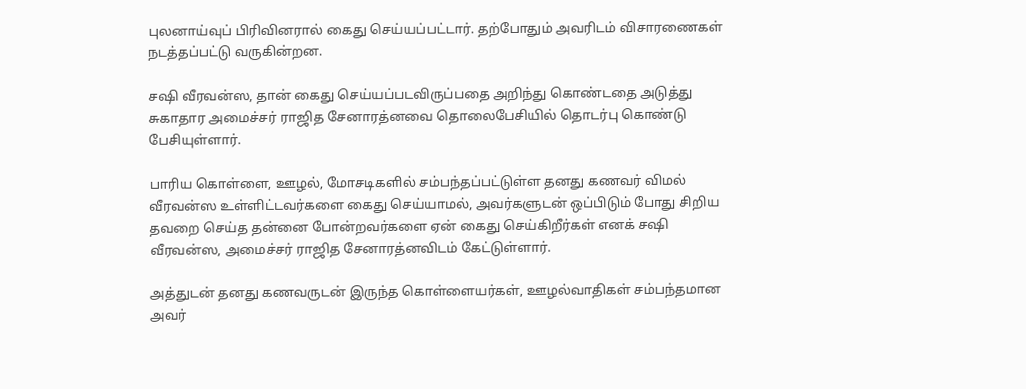புலனாய்வுப் பிரிவினரால் கைது செய்யப்பட்டார். தற்போதும் அவரிடம் விசாரணைகள் நடத்தப்பட்டு வருகின்றன.

சஷி வீரவன்ஸ, தான் கைது செய்யப்படவிருப்பதை அறிந்து கொண்டதை அடுத்து சுகாதார அமைச்சர் ராஜித சேனாரத்னவை தொலைபேசியில் தொடர்பு கொண்டு பேசியுள்ளார்.

பாரிய கொள்ளை, ஊழல், மோசடிகளில் சம்பந்தப்பட்டுள்ள தனது கணவர் விமல் வீரவன்ஸ உள்ளிட்டவர்களை கைது செய்யாமல், அவர்களுடன் ஒப்பிடும் போது சிறிய தவறை செய்த தன்னை போன்றவர்களை ஏன் கைது செய்கிறீர்கள் எனக் சஷி வீரவன்ஸ, அமைச்சர் ராஜித சேனாரத்னவிடம் கேட்டுள்ளார்.

அத்துடன் தனது கணவருடன் இருந்த கொள்ளையர்கள், ஊழல்வாதிகள் சம்பந்தமான அவர்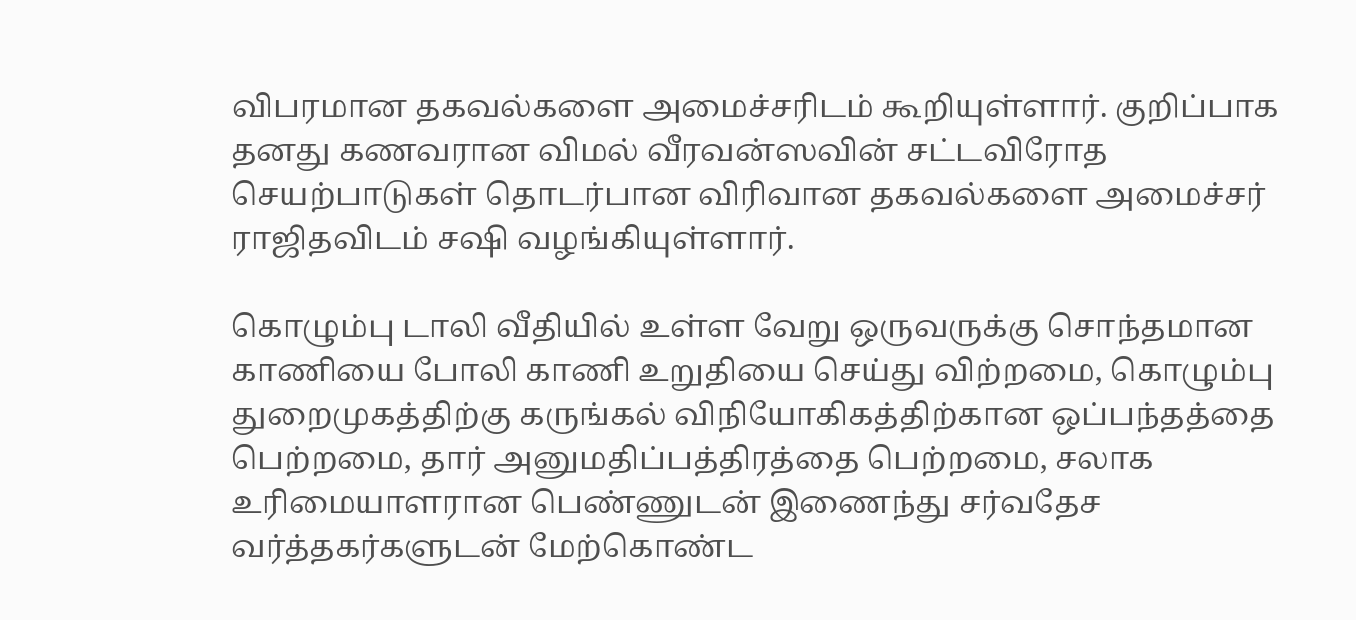விபரமான தகவல்களை அமைச்சரிடம் கூறியுள்ளார். குறிப்பாக தனது கணவரான விமல் வீரவன்ஸவின் சட்டவிரோத செயற்பாடுகள் தொடர்பான விரிவான தகவல்களை அமைச்சர் ராஜிதவிடம் சஷி வழங்கியுள்ளார்.

கொழும்பு டாலி வீதியில் உள்ள வேறு ஒருவருக்கு சொந்தமான காணியை போலி காணி உறுதியை செய்து விற்றமை, கொழும்பு துறைமுகத்திற்கு கருங்கல் விநியோகிகத்திற்கான ஒப்பந்தத்தை பெற்றமை, தார் அனுமதிப்பத்திரத்தை பெற்றமை, சலாக உரிமையாளரான பெண்ணுடன் இணைந்து சர்வதேச வர்த்தகர்களுடன் மேற்கொண்ட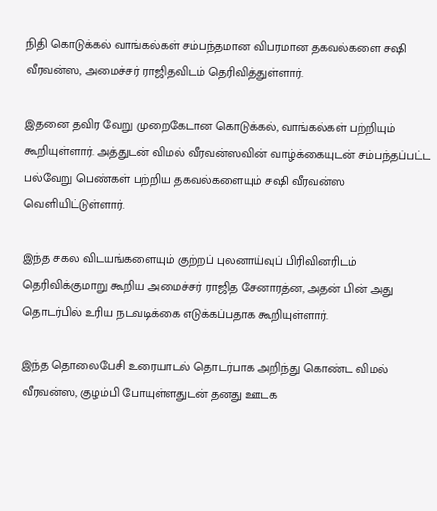நிதி கொடுக்கல் வாங்கல்கள் சம்பந்தமான விபரமான தகவல்களை சஷி வீரவன்ஸ, அமைச்சர் ராஜிதவிடம் தெரிவித்துள்ளார்.

இதனை தவிர வேறு முறைகேடான கொடுக்கல், வாங்கல்கள் பற்றியும் கூறியுள்ளார். அத்துடன் விமல் வீரவன்ஸவின் வாழ்க்கையுடன் சம்பந்தப்பட்ட பல்வேறு பெண்கள் பற்றிய தகவல்களையும் சஷி வீரவன்ஸ வெளியிட்டுள்ளார்.

இந்த சகல விடயங்களையும் குற்றப் புலனாய்வுப் பிரிவினரிடம் தெரிவிக்குமாறு கூறிய அமைச்சர் ராஜித சேனாரத்ன, அதன் பின் அது தொடர்பில் உரிய நடவடிக்கை எடுக்கப்பதாக கூறியுள்ளார்.

இந்த தொலைபேசி உரையாடல் தொடர்பாக அறிந்து கொண்ட விமல் வீரவன்ஸ, குழம்பி போயுள்ளதுடன் தனது ஊடக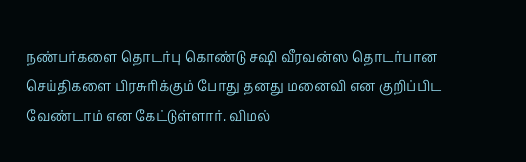நண்பர்களை தொடர்பு கொண்டு சஷி வீரவன்ஸ தொடர்பான செய்திகளை பிரசுரிக்கும் போது தனது மனைவி என குறிப்பிட வேண்டாம் என கேட்டுள்ளார். விமல்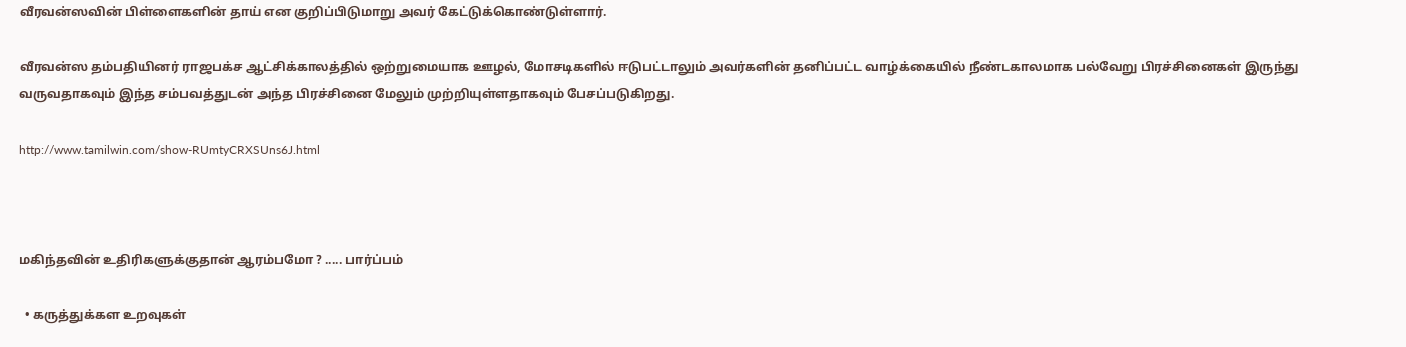வீரவன்ஸவின் பிள்ளைகளின் தாய் என குறிப்பிடுமாறு அவர் கேட்டுக்கொண்டுள்ளார்.

வீரவன்ஸ தம்பதியினர் ராஜபக்ச ஆட்சிக்காலத்தில் ஒற்றுமையாக ஊழல், மோசடிகளில் ஈடுபட்டாலும் அவர்களின் தனிப்பட்ட வாழ்க்கையில் நீண்டகாலமாக பல்வேறு பிரச்சினைகள் இருந்து வருவதாகவும் இந்த சம்பவத்துடன் அந்த பிரச்சினை மேலும் முற்றியுள்ளதாகவும் பேசப்படுகிறது.

http://www.tamilwin.com/show-RUmtyCRXSUns6J.html



மகிந்தவின் உதிரிகளுக்குதான் ஆரம்பமோ ? ..... பார்ப்பம்

  • கருத்துக்கள உறவுகள்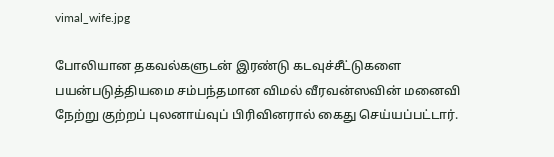vimal_wife.jpg

போலியான தகவல்களுடன் இரண்டு கடவுச்சீட்டுகளை பயன்படுத்தியமை சம்பந்தமான விமல் வீரவன்ஸவின் மனைவி நேற்று குற்றப் புலனாய்வுப் பிரிவினரால் கைது செய்யப்பட்டார்.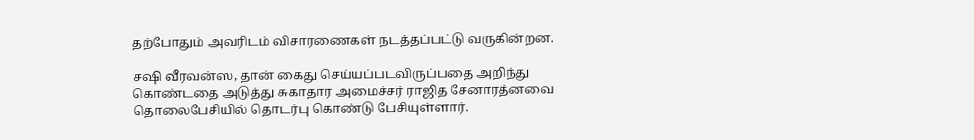தற்போதும் அவரிடம் விசாரணைகள் நடத்தப்பட்டு வருகின்றன.

சஷி வீரவன்ஸ, தான் கைது செய்யப்படவிருப்பதை அறிந்து கொண்டதை அடுத்து சுகாதார அமைச்சர் ராஜித சேனாரத்னவை தொலைபேசியில் தொடர்பு கொண்டு பேசியுள்ளார்.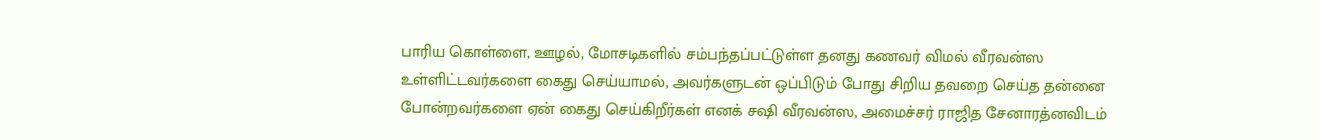பாரிய கொள்ளை, ஊழல், மோசடிகளில் சம்பந்தப்பட்டுள்ள தனது கணவர் விமல் வீரவன்ஸ உள்ளிட்டவர்களை கைது செய்யாமல், அவர்களுடன் ஒப்பிடும் போது சிறிய தவறை செய்த தன்னை போன்றவர்களை ஏன் கைது செய்கிறீர்கள் எனக் சஷி வீரவன்ஸ, அமைச்சர் ராஜித சேனாரத்னவிடம்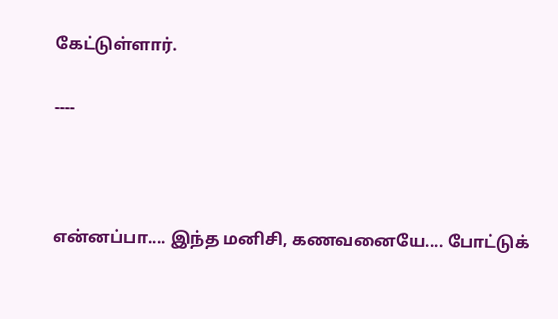கேட்டுள்ளார்.

----



என்னப்பா.... இந்த மனிசி, கணவனையே.... போட்டுக்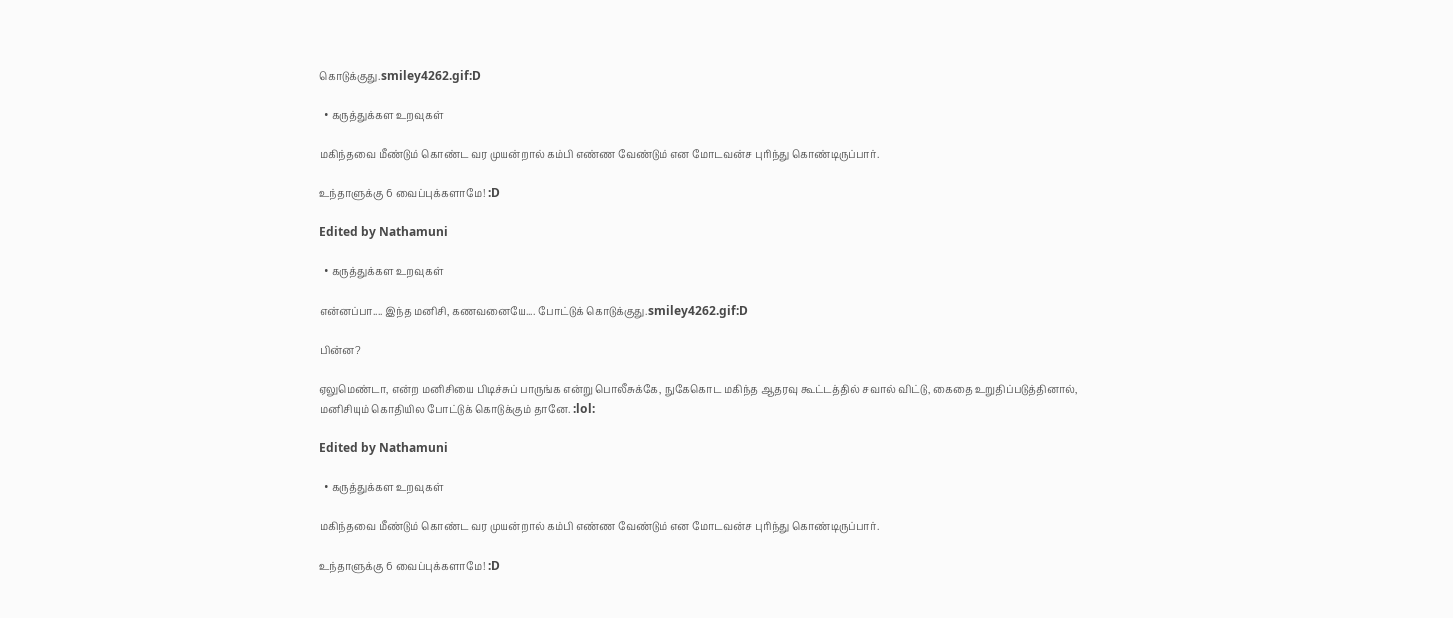கொடுக்குது.smiley4262.gif:D

  • கருத்துக்கள உறவுகள்

மகிந்தவை மீண்டும் கொண்ட வர முயன்றால் கம்பி எண்ண வேண்டும் என மோடவன்ச புரிந்து கொண்டிருப்பார்.

உந்தாளுக்கு 6 வைப்புக்களாமே! :D

Edited by Nathamuni

  • கருத்துக்கள உறவுகள்

என்னப்பா.... இந்த மனிசி, கணவனையே.... போட்டுக் கொடுக்குது.smiley4262.gif:D

பின்ன?

ஏலுமெண்டா, என்ற மனிசியை பிடிச்சுப் பாருங்க என்று பொலீசுக்கே, நுகேகொட மகிந்த ஆதரவு கூட்டத்தில் சவால் விட்டு, கைதை உறுதிப்படுத்தினால், மனிசியும் கொதியில போட்டுக் கொடுக்கும் தானே. :lol:

Edited by Nathamuni

  • கருத்துக்கள உறவுகள்

மகிந்தவை மீண்டும் கொண்ட வர முயன்றால் கம்பி எண்ண வேண்டும் என மோடவன்ச புரிந்து கொண்டிருப்பார்.

உந்தாளுக்கு 6 வைப்புக்களாமே! :D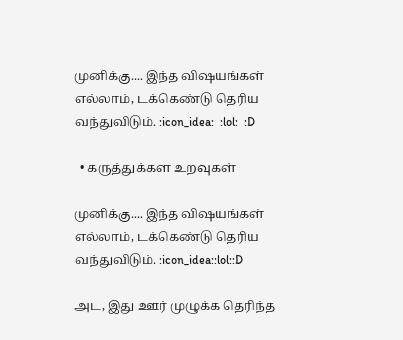முனிக்கு.... இந்த விஷயங்கள் எல்லாம், டக்கெண்டு தெரிய வந்துவிடும். :icon_idea:  :lol:  :D

  • கருத்துக்கள உறவுகள்

முனிக்கு.... இந்த விஷயங்கள் எல்லாம், டக்கெண்டு தெரிய வந்துவிடும். :icon_idea::lol::D

அட, இது ஊர் முழுக்க தெரிந்த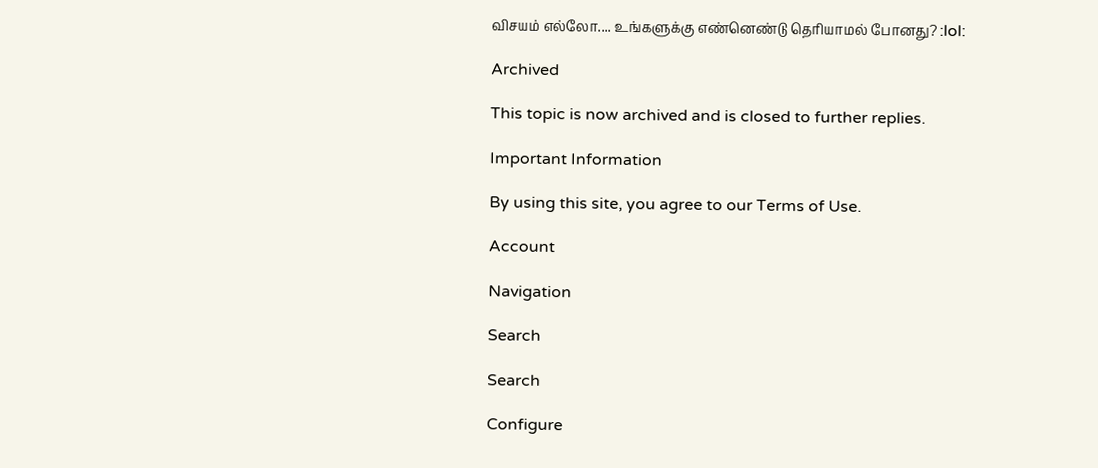விசயம் எல்லோ.... உங்களுக்கு எண்னெண்டு தெரியாமல் போனது? :lol:

Archived

This topic is now archived and is closed to further replies.

Important Information

By using this site, you agree to our Terms of Use.

Account

Navigation

Search

Search

Configure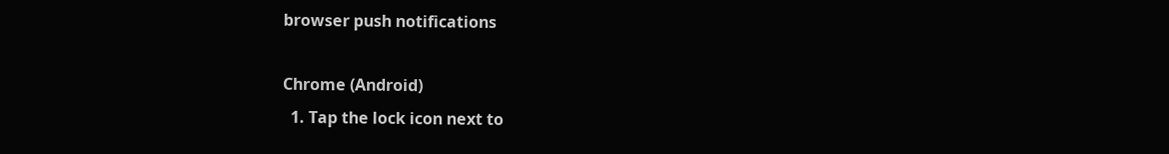browser push notifications

Chrome (Android)
  1. Tap the lock icon next to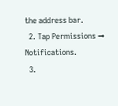the address bar.
  2. Tap Permissions → Notifications.
  3.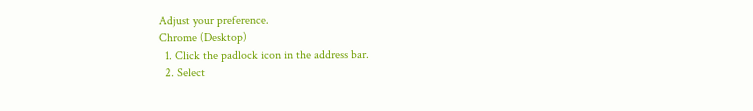Adjust your preference.
Chrome (Desktop)
  1. Click the padlock icon in the address bar.
  2. Select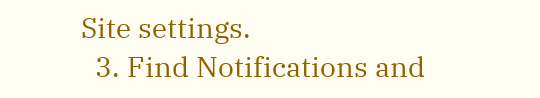Site settings.
  3. Find Notifications and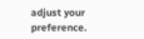adjust your preference.